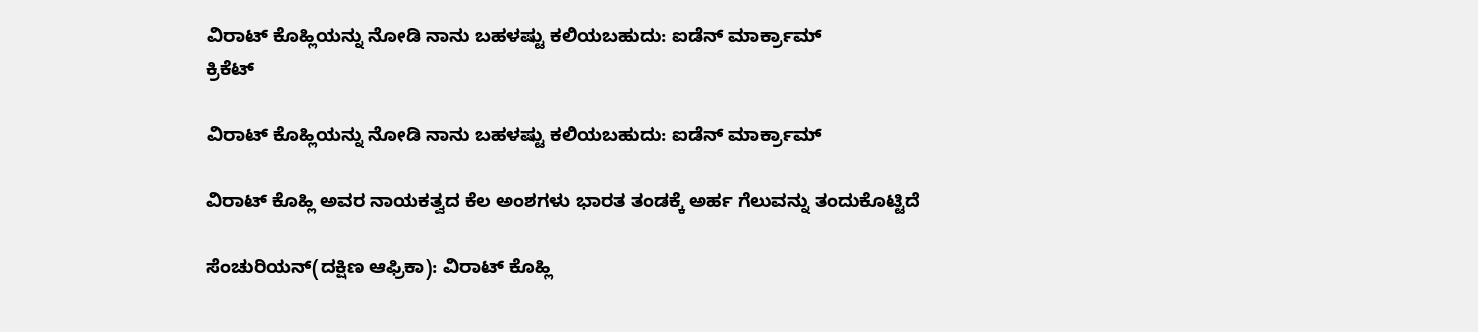ವಿರಾಟ್ ಕೊಹ್ಲಿಯನ್ನು ನೋಡಿ ನಾನು ಬಹಳಷ್ಟು ಕಲಿಯಬಹುದು: ಐಡೆನ್ ಮಾರ್ಕ್ರಾಮ್
ಕ್ರಿಕೆಟ್

ವಿರಾಟ್ ಕೊಹ್ಲಿಯನ್ನು ನೋಡಿ ನಾನು ಬಹಳಷ್ಟು ಕಲಿಯಬಹುದು: ಐಡೆನ್ ಮಾರ್ಕ್ರಾಮ್

ವಿರಾಟ್ ಕೊಹ್ಲಿ ಅವರ ನಾಯಕತ್ವದ ಕೆಲ ಅಂಶಗಳು ಭಾರತ ತಂಡಕ್ಕೆ ಅರ್ಹ ಗೆಲುವನ್ನು ತಂದುಕೊಟ್ಟಿದೆ

ಸೆಂಚುರಿಯನ್(ದಕ್ಷಿಣ ಆಫ್ರಿಕಾ): ವಿರಾಟ್ ಕೊಹ್ಲಿ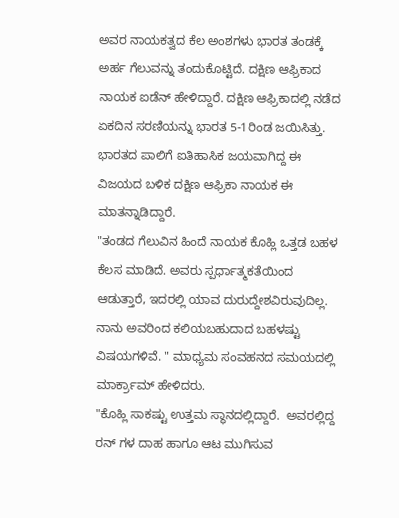ಅವರ ನಾಯಕತ್ವದ ಕೆಲ ಅಂಶಗಳು ಭಾರತ ತಂಡಕ್ಕೆ ಅರ್ಹ ಗೆಲುವನ್ನು ತಂದುಕೊಟ್ಟಿದೆ. ದಕ್ಷಿಣ ಆಫ್ರಿಕಾದ ನಾಯಕ ಐಡೆನ್ ಹೇಳಿದ್ದಾರೆ. ದಕ್ಷಿಣ ಆಫ್ರಿಕಾದಲ್ಲಿ ನಡೆದ ಏಕದಿನ ಸರಣಿಯನ್ನು ಭಾರತ 5-1ರಿಂಡ ಜಯಿಸಿತ್ತು. ಭಾರತದ ಪಾಲಿಗೆ ಐತಿಹಾಸಿಕ ಜಯವಾಗಿದ್ದ ಈ ವಿಜಯದ ಬಳಿಕ ದಕ್ಷಿಣ ಆಫ್ರಿಕಾ ನಾಯಕ ಈ ಮಾತನ್ನಾಡಿದ್ದಾರೆ.
"ತಂಡದ ಗೆಲುವಿನ ಹಿಂದೆ ನಾಯಕ ಕೊಹ್ಲಿ ಒತ್ತಡ ಬಹಳ ಕೆಲಸ ಮಾಡಿದೆ. ಅವರು ಸ್ಪರ್ಧಾತ್ಮಕತೆಯಿಂದ ಆಡುತ್ತಾರೆ, ಇದರಲ್ಲಿ ಯಾವ ದುರುದ್ದೇಶವಿರುವುದಿಲ್ಲ. ನಾನು ಅವರಿಂದ ಕಲಿಯಬಹುದಾದ ಬಹಳಷ್ಟು ವಿಷಯಗಳಿವೆ. " ಮಾಧ್ಯಮ ಸಂವಹನದ ಸಮಯದಲ್ಲಿ ಮಾರ್ಕ್ರಾಮ್ ಹೇಳಿದರು.
"ಕೊಹ್ಲಿ ಸಾಕಷ್ಟು ಉತ್ತಮ ಸ್ಥಾನದಲ್ಲಿದ್ದಾರೆ.  ಅವರಲ್ಲಿದ್ದ ರನ್ ಗಳ ದಾಹ ಹಾಗೂ ಆಟ ಮುಗಿಸುವ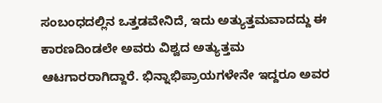ಸಂಬಂಧದಲ್ಲಿನ ಒತ್ತಡವೇನಿದೆ, ಇದು ಅತ್ಯುತ್ತಮವಾದದ್ದು ಈ ಕಾರಣದಿಂಡಲೇ ಅವರು ವಿಶ್ವದ ಅತ್ಯುತ್ತಮ ಆಟಗಾರರಾಗಿದ್ದಾರೆ. ಭಿನ್ನಾಭಿಪ್ರಾಯಗಳೇನೇ ಇದ್ದರೂ ಅವರ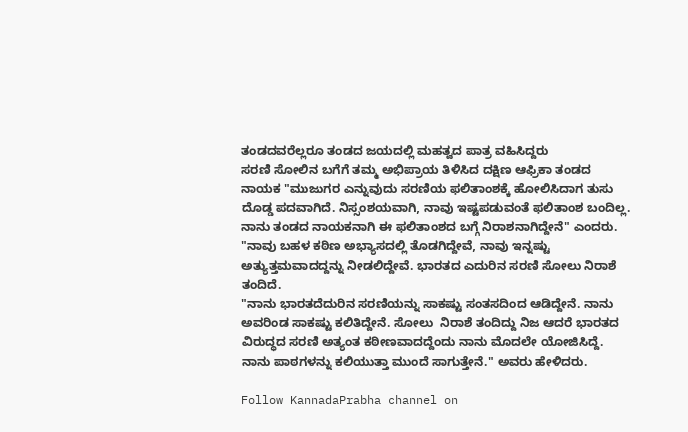ತಂಡದವರೆಲ್ಲರೂ ತಂಡದ ಜಯದಲ್ಲಿ ಮಹತ್ವದ ಪಾತ್ರ ವಹಿಸಿದ್ದರು
ಸರಣಿ ಸೋಲಿನ ಬಗೆಗೆ ತಮ್ಮ ಅಭಿಪ್ರಾಯ ತಿಳಿಸಿದ ದಕ್ಷಿಣ ಆಫ್ರಿಕಾ ತಂಡದ ನಾಯಕ "ಮುಜುಗರ ಎನ್ನುವುದು ಸರಣಿಯ ಫಲಿತಾಂಶಕ್ಕೆ ಹೋಲಿಸಿದಾಗ ತುಸು ದೊಡ್ಡ ಪದವಾಗಿದೆ. ನಿಸ್ಸಂಶಯವಾಗಿ, ನಾವು ಇಷ್ಟಪಡುವಂತೆ ಫಲಿತಾಂಶ ಬಂದಿಲ್ಲ. ನಾನು ತಂಡದ ನಾಯಕನಾಗಿ ಈ ಫಲಿತಾಂಶದ ಬಗ್ಗೆ ನಿರಾಶನಾಗಿದ್ದೇನೆ" ಎಂದರು.
"ನಾವು ಬಹಳ ಕಠಿಣ ಅಭ್ಯಾಸದಲ್ಲಿ ತೊಡಗಿದ್ದೇವೆ, ನಾವು ಇನ್ನಷ್ಟು ಅತ್ಯುತ್ತಮವಾದದ್ದನ್ನು ನೀಡಲಿದ್ದೇವೆ. ಭಾರತದ ಎದುರಿನ ಸರಣಿ ಸೋಲು ನಿರಾಶೆ ತಂದಿದೆ.
"ನಾನು ಭಾರತದೆದುರಿನ ಸರಣಿಯನ್ನು ಸಾಕಷ್ಟು ಸಂತಸದಿಂದ ಆಡಿದ್ದೇನೆ. ನಾನು ಅವರಿಂಡ ಸಾಕಷ್ಟು ಕಲಿತಿದ್ದೇನೆ. ಸೋಲು  ನಿರಾಶೆ ತಂದಿದ್ದು ನಿಜ ಆದರೆ ಭಾರತದ ವಿರುದ್ಧದ ಸರಣಿ ಅತ್ಯಂತ ಕಠೀಣವಾದದ್ದೆಂದು ನಾನು ಮೊದಲೇ ಯೋಜಿಸಿದ್ದೆ.  ನಾನು ಪಾಠಗಳನ್ನು ಕಲಿಯುತ್ತಾ ಮುಂದೆ ಸಾಗುತ್ತೇನೆ." ಅವರು ಹೇಳಿದರು.

Follow KannadaPrabha channel on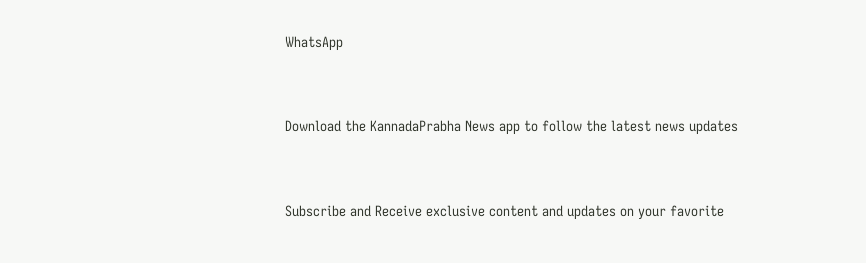WhatsApp



Download the KannadaPrabha News app to follow the latest news updates



Subscribe and Receive exclusive content and updates on your favorite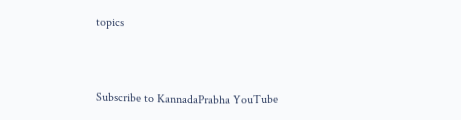topics



Subscribe to KannadaPrabha YouTube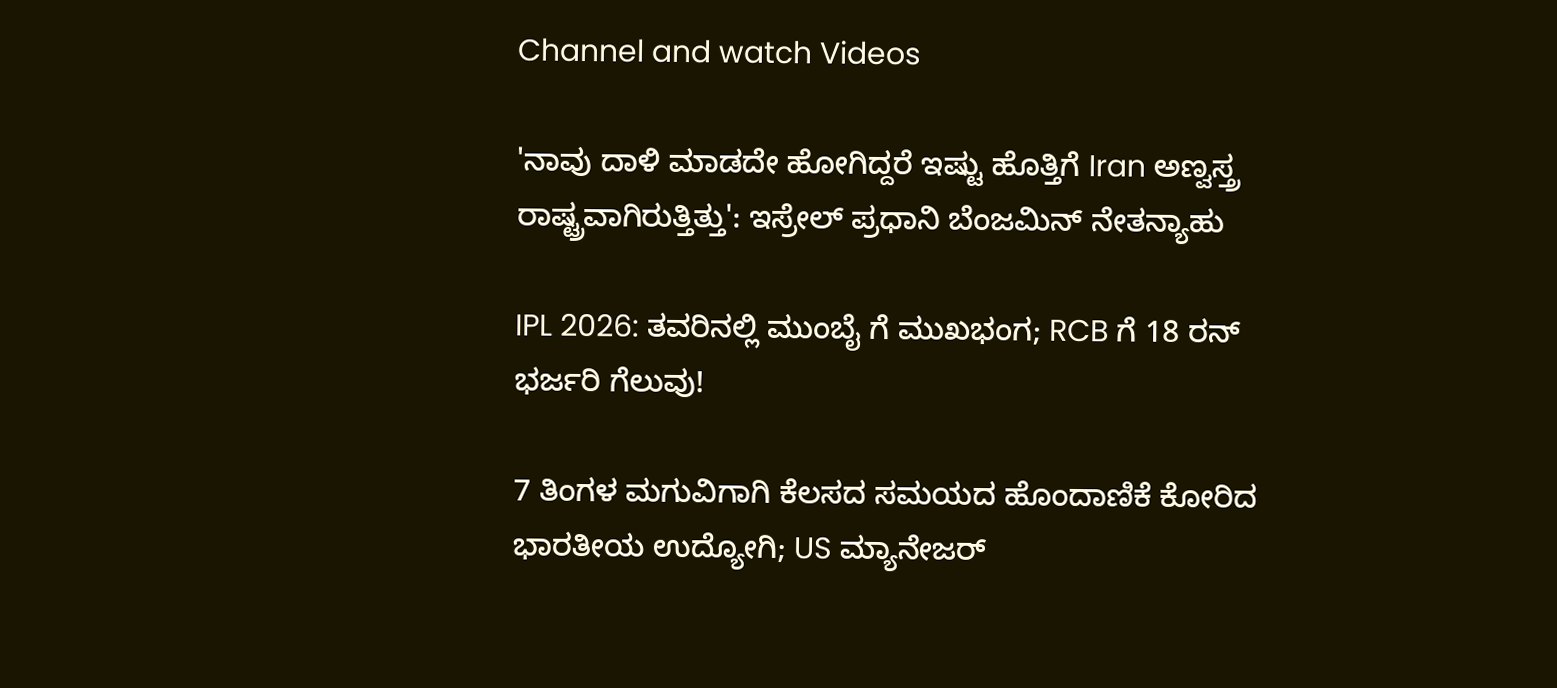Channel and watch Videos

'ನಾವು ದಾಳಿ ಮಾಡದೇ ಹೋಗಿದ್ದರೆ ಇಷ್ಟು ಹೊತ್ತಿಗೆ Iran ಅಣ್ವಸ್ತ್ರ ರಾಷ್ಟ್ರವಾಗಿರುತ್ತಿತ್ತು': ಇಸ್ರೇಲ್ ಪ್ರಧಾನಿ ಬೆಂಜಮಿನ್ ನೇತನ್ಯಾಹು

IPL 2026: ತವರಿನಲ್ಲಿ ಮುಂಬೈ ಗೆ ಮುಖಭಂಗ; RCB ಗೆ 18 ರನ್ ಭರ್ಜರಿ ಗೆಲುವು!

7 ತಿಂಗಳ ಮಗುವಿಗಾಗಿ ಕೆಲಸದ ಸಮಯದ ಹೊಂದಾಣಿಕೆ ಕೋರಿದ ಭಾರತೀಯ ಉದ್ಯೋಗಿ; US ಮ್ಯಾನೇಜರ್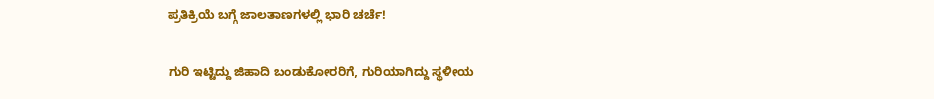ಪ್ರತಿಕ್ರಿಯೆ ಬಗ್ಗೆ ಜಾಲತಾಣಗಳಲ್ಲಿ ಭಾರಿ ಚರ್ಚೆ!

ಗುರಿ ಇಟ್ಟಿದ್ದು ಜಿಹಾದಿ ಬಂಡುಕೋರರಿಗೆ, ಗುರಿಯಾಗಿದ್ದು ಸ್ಥಳೀಯ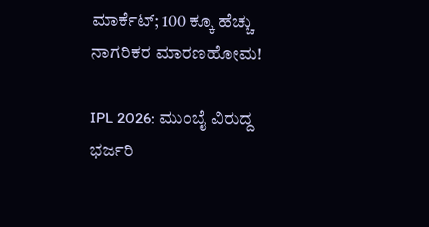ಮಾರ್ಕೆಟ್; 100 ಕ್ಕೂ ಹೆಚ್ಚು ನಾಗರಿಕರ ಮಾರಣಹೋಮ!

IPL 2026: ಮುಂಬೈ ವಿರುದ್ದ ಭರ್ಜರಿ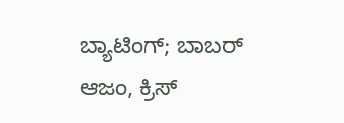ಬ್ಯಾಟಿಂಗ್; ಬಾಬರ್ ಆಜಂ, ಕ್ರಿಸ್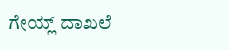ಗೇಯ್ಲ್ ದಾಖಲೆ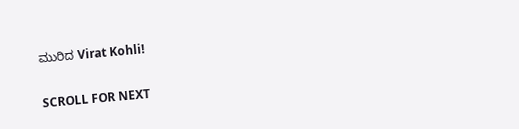ಮುರಿದ Virat Kohli!

SCROLL FOR NEXT